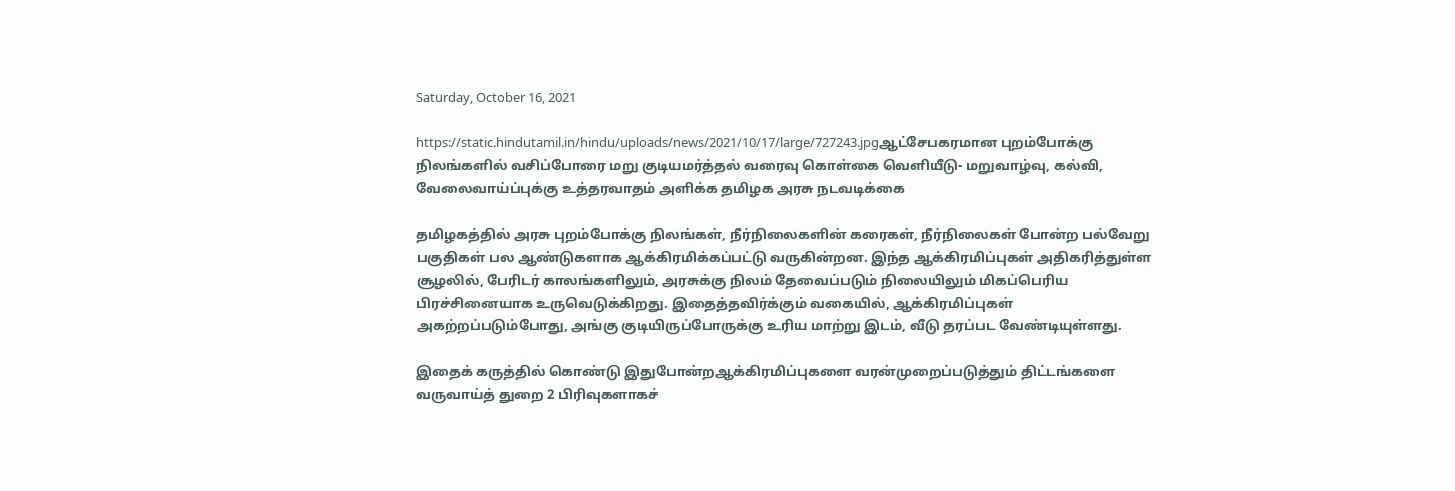Saturday, October 16, 2021

https://static.hindutamil.in/hindu/uploads/news/2021/10/17/large/727243.jpgஆட்சேபகரமான புறம்போக்கு நிலங்களில் வசிப்போரை மறு குடியமர்த்தல் வரைவு கொள்கை வெளியீடு- மறுவாழ்வு, கல்வி, வேலைவாய்ப்புக்கு உத்தரவாதம் அளிக்க தமிழக அரசு நடவடிக்கை

தமிழகத்தில் அரசு புறம்போக்கு நிலங்கள், நீர்நிலைகளின் கரைகள், நீர்நிலைகள் போன்ற பல்வேறு பகுதிகள் பல ஆண்டுகளாக ஆக்கிரமிக்கப்பட்டு வருகின்றன. இந்த ஆக்கிரமிப்புகள் அதிகரித்துள்ள சூழலில், பேரிடர் காலங்களிலும், அரசுக்கு நிலம் தேவைப்படும் நிலையிலும் மிகப்பெரிய பிரச்சினையாக உருவெடுக்கிறது. இதைத்தவிர்க்கும் வகையில், ஆக்கிரமிப்புகள் அகற்றப்படும்போது, அங்கு குடியிருப்போருக்கு உரிய மாற்று இடம், வீடு தரப்பட வேண்டியுள்ளது.

இதைக் கருத்தில் கொண்டு இதுபோன்றஆக்கிரமிப்புகளை வரன்முறைப்படுத்தும் திட்டங்களை வருவாய்த் துறை 2 பிரிவுகளாகச்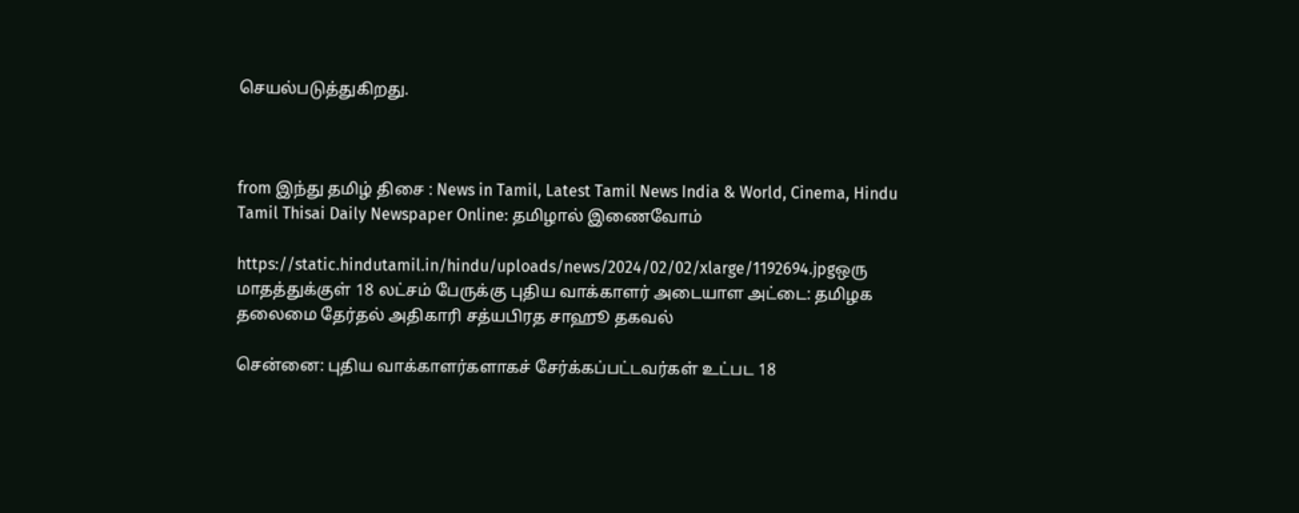செயல்படுத்துகிறது.



from இந்து தமிழ் திசை : News in Tamil, Latest Tamil News India & World, Cinema, Hindu Tamil Thisai Daily Newspaper Online: தமிழால் இணைவோம்

https://static.hindutamil.in/hindu/uploads/news/2024/02/02/xlarge/1192694.jpgஒரு மாதத்துக்குள் 18 லட்சம் பேருக்கு புதிய வாக்காளர் அடையாள அட்டை: தமிழக தலைமை தேர்தல் அதிகாரி சத்யபிரத சாஹூ தகவல்

சென்னை: புதிய வாக்காளர்களாகச் சேர்க்கப்பட்டவர்கள் உட்பட 18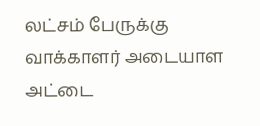லட்சம் பேருக்கு வாக்காளர் அடையாள அட்டை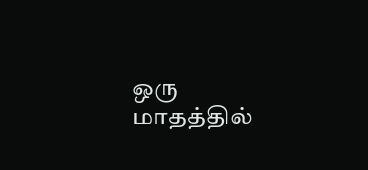ஒரு மாதத்தில்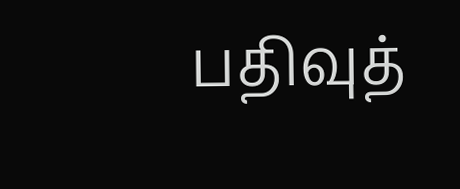பதிவுத்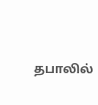தபாலில்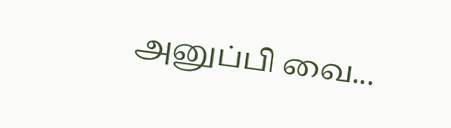அனுப்பி வை...